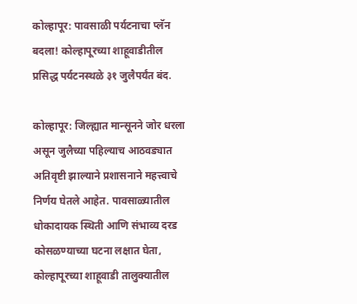कोल्हापूर: पावसाळी पर्यटनाचा प्लॅन बदला! कोल्हापूरच्या शाहूवाडीतील प्रसिद्ध पर्यटनस्थळे ३१ जुलैपर्यंत बंद.

कोल्हापूर: जिल्ह्यात मान्सूनने जोर धरला असून जुलैच्या पहिल्याच आठवड्यात अतिवृष्टी झाल्याने प्रशासनाने महत्त्वाचे निर्णय घेतले आहेत. पावसाळ्यातील धोकादायक स्थिती आणि संभाव्य दरड कोसळण्याच्या घटना लक्षात घेता, कोल्हापूरच्या शाहूवाडी तालुक्यातील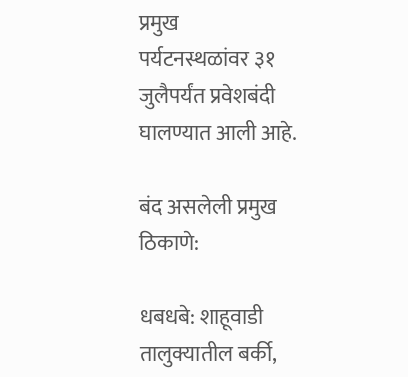प्रमुख
पर्यटनस्थळांवर ३१ जुलैपर्यंत प्रवेशबंदी घालण्यात आली आहे.

बंद असलेली प्रमुख ठिकाणे:

धबधबे: शाहूवाडी तालुक्यातील बर्की,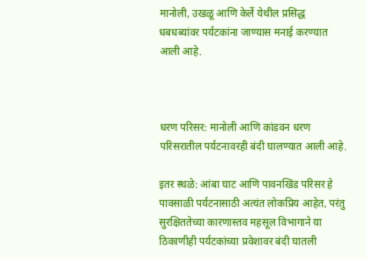मानोली, उखळू आणि केर्ले येथील प्रसिद्ध धबधब्यांवर पर्यटकांना जाण्यास मनाई करण्यात आली आहे.



धरण परिसर: मानोली आणि कांडवन धरण परिसरातील पर्यटनावरही बंदी घालण्यात आली आहे.

इतर स्थळे: आंबा घाट आणि पावनखिंड परिसर हे पावसाळी पर्यटनासाठी अत्यंत लोकप्रिय आहेत, परंतु सुरक्षिततेच्या कारणास्तव महसूल विभागाने या ठिकाणीही पर्यटकांच्या प्रवेशावर बंदी घातली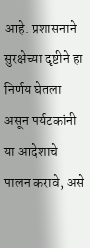आहे. प्रशासनाने सुरक्षेच्या दृष्टीने हा निर्णय घेतला असून पर्यटकांनी या आदेशाचे पालन करावे, असे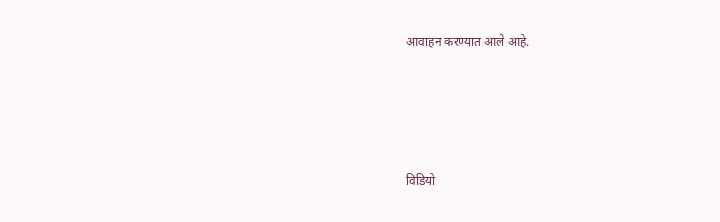आवाहन करण्यात आले आहे.





विडियो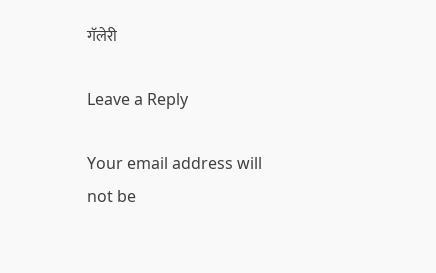गॅलेरी

Leave a Reply

Your email address will not be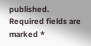published. Required fields are marked *